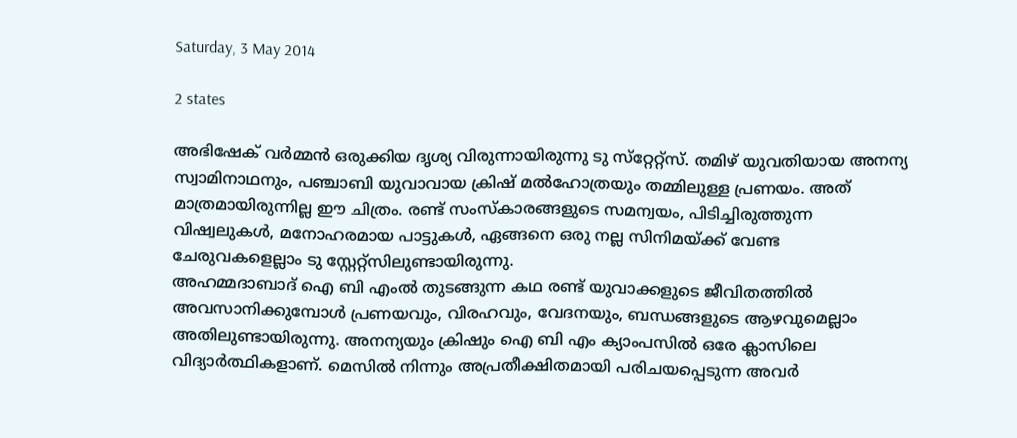Saturday, 3 May 2014

2 states

അഭിഷേക് വര്‍മ്മന്‍ ഒരുക്കിയ ദൃശ്യ വിരുന്നായിരുന്നു ടു സ്‌റ്റേറ്റ്‌സ്. തമിഴ് യുവതിയായ അനന്യ സ്വാമിനാഥനും, പഞ്ചാബി യുവാവായ ക്രിഷ് മല്‍ഹോത്രയും തമ്മിലുള്ള പ്രണയം. അത് മാത്രമായിരുന്നില്ല ഈ ചിത്രം. രണ്ട് സംസ്‌കാരങ്ങളുടെ സമന്വയം, പിടിച്ചിരുത്തുന്ന വിഷ്വലുകള്‍, മനോഹരമായ പാട്ടുകള്‍, ഏങ്ങനെ ഒരു നല്ല സിനിമയ്ക്ക് വേണ്ട ചേരുവകളെല്ലാം ടു സ്റ്റേറ്റ്‌സിലുണ്ടായിരുന്നു.
അഹമ്മദാബാദ് ഐ ബി എംല്‍ തുടങ്ങുന്ന കഥ രണ്ട് യുവാക്കളുടെ ജീവിതത്തില്‍ അവസാനിക്കുമ്പോള്‍ പ്രണയവും, വിരഹവും, വേദനയും, ബന്ധങ്ങളുടെ ആഴവുമെല്ലാം അതിലുണ്ടായിരുന്നു. അനന്യയും ക്രിഷും ഐ ബി എം ക്യാംപസില്‍ ഒരേ ക്ലാസിലെ വിദ്യാര്‍ത്ഥികളാണ്. മെസില്‍ നിന്നും അപ്രതീക്ഷിതമായി പരിചയപ്പെടുന്ന അവര്‍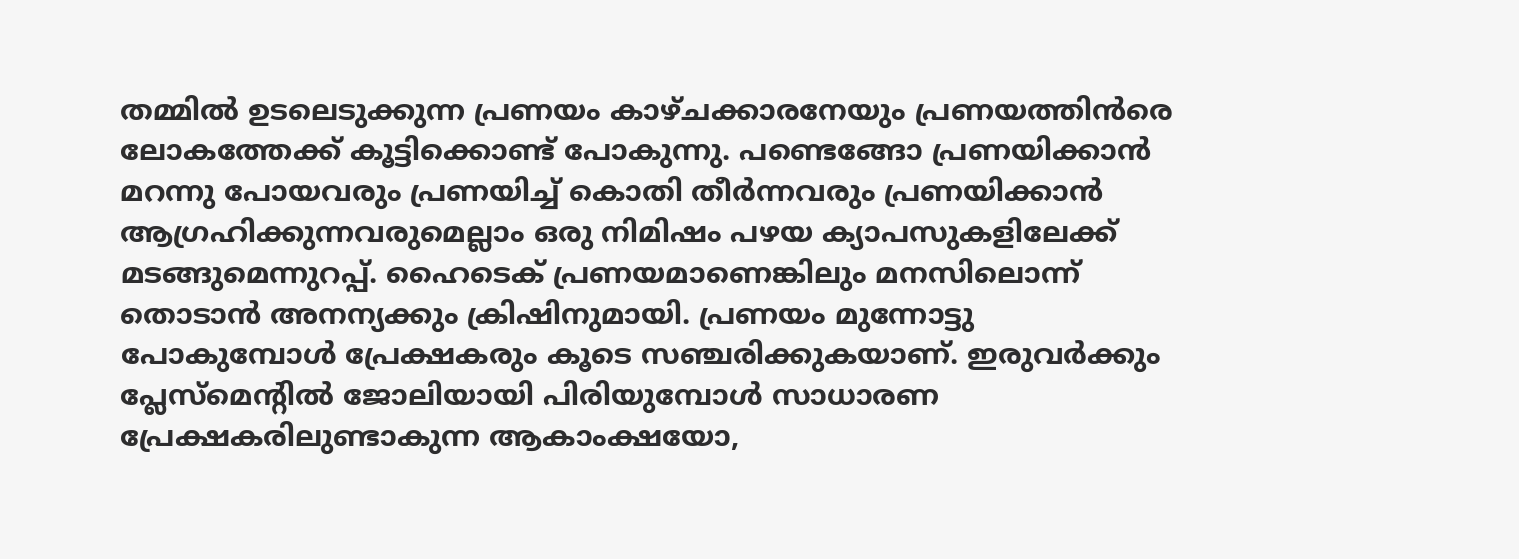തമ്മില്‍ ഉടലെടുക്കുന്ന പ്രണയം കാഴ്ചക്കാരനേയും പ്രണയത്തിന്‍രെ ലോകത്തേക്ക് കൂട്ടിക്കൊണ്ട് പോകുന്നു. പണ്ടെങ്ങോ പ്രണയിക്കാന്‍ മറന്നു പോയവരും പ്രണയിച്ച് കൊതി തീര്‍ന്നവരും പ്രണയിക്കാന്‍ ആഗ്രഹിക്കുന്നവരുമെല്ലാം ഒരു നിമിഷം പഴയ ക്യാപസുകളിലേക്ക് മടങ്ങുമെന്നുറപ്പ്. ഹൈടെക് പ്രണയമാണെങ്കിലും മനസിലൊന്ന് തൊടാന്‍ അനന്യക്കും ക്രിഷിനുമായി. പ്രണയം മുന്നോട്ടു പോകുമ്പോള്‍ പ്രേക്ഷകരും കൂടെ സഞ്ചരിക്കുകയാണ്. ഇരുവര്‍ക്കും പ്ലേസ്‌മെന്റില്‍ ജോലിയായി പിരിയുമ്പോള്‍ സാധാരണ പ്രേക്ഷകരിലുണ്ടാകുന്ന ആകാംക്ഷയോ,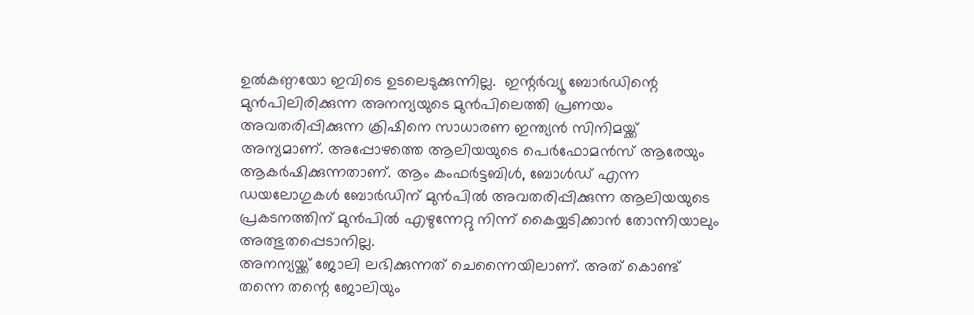ഉല്‍കണ്ഠയോ ഇവിടെ ഉടലെടുക്കുന്നില്ല.  ഇന്റര്‍വ്യൂ ബോര്‍ഡിന്റെ മുന്‍പിലിരിക്കുന്ന അനന്യയുടെ മുന്‍പിലെത്തി പ്രണയം അവതരിപ്പിക്കുന്ന ക്രിഷിനെ സാധാരണ ഇന്ത്യന്‍ സിനിമയ്ക്ക് അന്യമാണ്. അപ്പോഴത്തെ ആലിയയുടെ പെര്‍ഫോമന്‍സ് ആരേയും ആകര്‍ഷിക്കുന്നതാണ്. ആം കംഫര്‍ട്ടബിള്‍, ബോള്‍ഡ് എന്ന ഡയലോഗുകള്‍ ബോര്‍ഡിന് മുന്‍പില്‍ അവതരിപ്പിക്കുന്ന ആലിയയുടെ പ്രകടനത്തിന് മുന്‍പില്‍ എഴുന്നേറ്റു നിന്ന് കൈയ്യടിക്കാന്‍ തോന്നിയാലും അത്ഭുതപ്പെടാനില്ല.
അനന്യയ്ക്ക് ജോലി ലഭിക്കുന്നത് ചെന്നൈയിലാണ്. അത് കൊണ്ട് തന്നെ തന്റെ ജോലിയും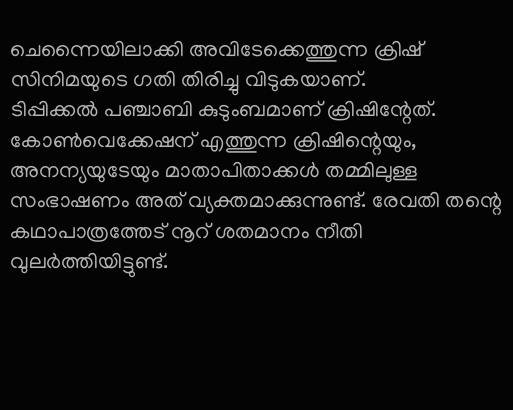ചെന്നൈയിലാക്കി അവിടേക്കെത്തുന്ന ക്രിഷ് സിനിമയുടെ ഗതി തിരിച്ചു വിടുകയാണ്.
ടിപ്പിക്കല്‍ പഞ്ചാബി കുടുംബമാണ് ക്രിഷിന്റേത്. കോണ്‍വെക്കേഷന് എത്തുന്ന ക്രിഷിന്റെയും, അനന്യയുടേയും മാതാപിതാക്കള്‍ തമ്മിലുള്ള സംഭാഷണം അത് വ്യക്തമാക്കുന്നുണ്ട്. രേവതി തന്റെ കഥാപാത്രത്തേട് നൂറ് ശതമാനം നീതി വുലര്‍ത്തിയിട്ടുണ്ട്.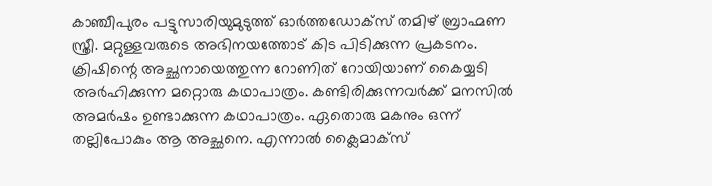കാഞ്ചീപുരം പട്ടുസാരിയുമുടുത്ത് ഓര്‍ത്തഡോക്‌സ് തമിഴ് ബ്രാഹ്മണ സ്ത്രീ. മറ്റുള്ളവരുടെ അഭിനയത്തോട് കിട പിടിക്കുന്ന പ്രകടനം.
ക്രിഷിന്റെ അച്ഛനായെത്തുന്ന റോണിത് റോയിയാണ് കൈയ്യടി അര്‍ഹിക്കുന്ന മറ്റൊരു കഥാപാത്രം. കണ്ടിരിക്കുന്നവര്‍ക്ക് മനസില്‍ അമര്‍ഷം ഉണ്ടാക്കുന്ന കഥാപാത്രം. ഏതൊരു മകനും ഒന്ന് തല്ലിപോകും ആ അച്ഛനെ. എന്നാല്‍ ക്ലൈമാക്‌സ്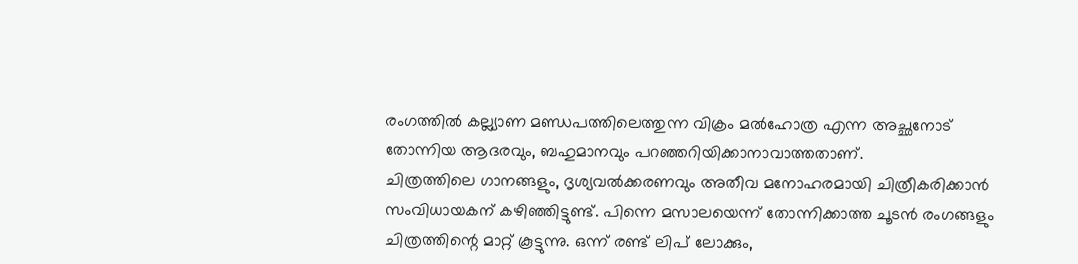രംഗത്തില്‍ കല്ല്യാണ മണ്ഡപത്തിലെത്തുന്ന വിക്രം മല്‍ഹോത്ര എന്ന അച്ഛനോട് തോന്നിയ ആദരവും, ബഹുമാനവും പറഞ്ഞറിയിക്കാനാവാത്തതാണ്.
ചിത്രത്തിലെ ഗാനങ്ങളും, ദൃശ്യവല്‍ക്കരണവും അതീവ മനോഹരമായി ചിത്രീകരിക്കാന്‍ സംവിധായകന് കഴിഞ്ഞിട്ടുണ്ട്. പിന്നെ മസാലയെന്ന് തോന്നിക്കാത്ത ചൂടന്‍ രംഗങ്ങളും ചിത്രത്തിന്റെ മാറ്റ് കൂട്ടുന്നു. ഒന്ന് രണ്ട് ലിപ് ലോക്കും,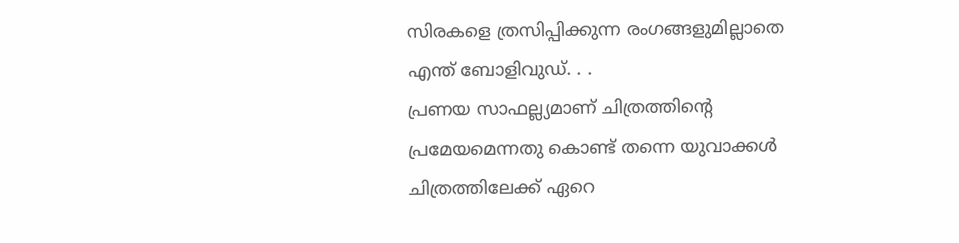സിരകളെ ത്രസിപ്പിക്കുന്ന രംഗങ്ങളുമില്ലാതെ എന്ത് ബോളിവുഡ്. . .
പ്രണയ സാഫല്ല്യമാണ് ചിത്രത്തിന്റെ പ്രമേയമെന്നതു കൊണ്ട് തന്നെ യുവാക്കള്‍ ചിത്രത്തിലേക്ക് ഏറെ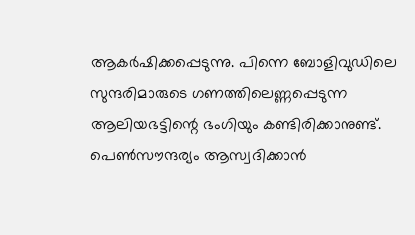ആകര്‍ഷിക്കപ്പെടുന്നു. പിന്നെ ബോളിവുഡിലെ സുന്ദരിമാരുടെ ഗണത്തിലെണ്ണപ്പെടുന്ന ആലിയഭട്ടിന്റെ ഭംഗിയും കണ്ടിരിക്കാനുണ്ട്. പെണ്‍സൗന്ദര്യം ആസ്വദിക്കാന്‍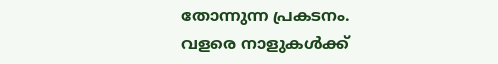തോന്നുന്ന പ്രകടനം.
വളരെ നാളുകള്‍ക്ക്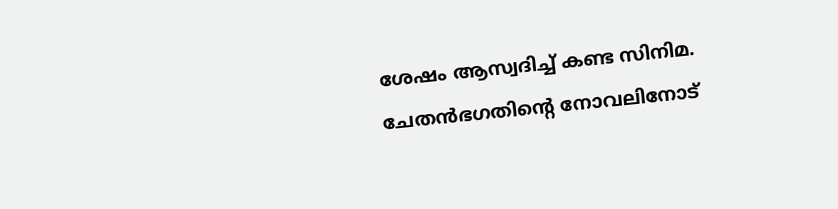ശേഷം ആസ്വദിച്ച് കണ്ട സിനിമ. ചേതന്‍ഭഗതിന്റെ നോവലിനോട്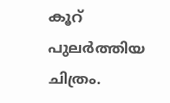കൂറ് പുലര്‍ത്തിയ ചിത്രം.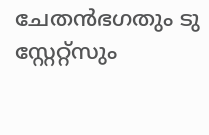ചേതന്‍ഭഗതും ടു സ്റ്റേറ്റ്‌സും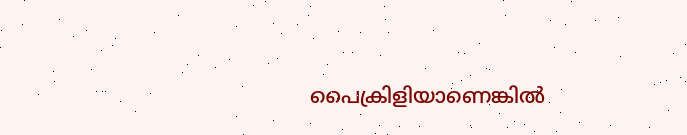പൈക്രിളിയാണെങ്കില്‍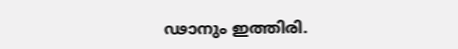ഢാനും ഇത്തിരി.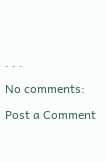. . .

No comments:

Post a Comment